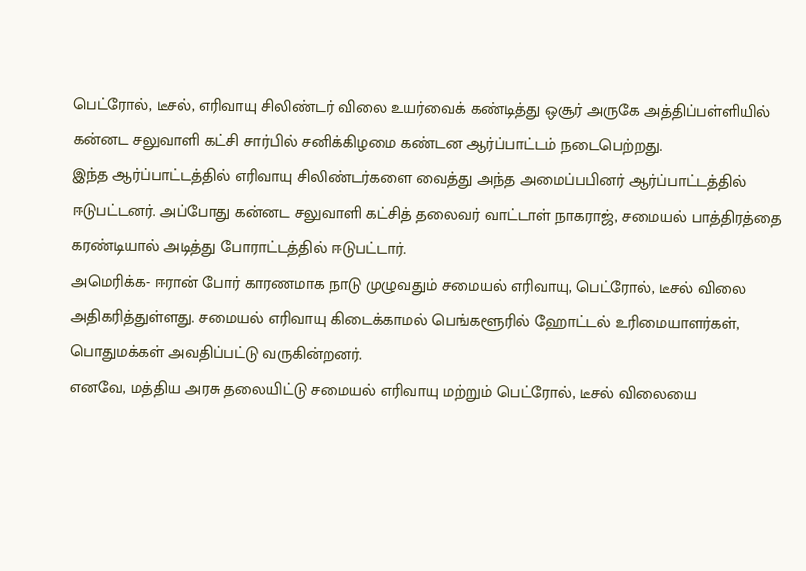பெட்ரோல், டீசல், எரிவாயு சிலிண்டர் விலை உயர்வைக் கண்டித்து ஒசூர் அருகே அத்திப்பள்ளியில் கன்னட சலுவாளி கட்சி சார்பில் சனிக்கிழமை கண்டன ஆர்ப்பாட்டம் நடைபெற்றது.
இந்த ஆர்ப்பாட்டத்தில் எரிவாயு சிலிண்டர்களை வைத்து அந்த அமைப்பபினர் ஆர்ப்பாட்டத்தில் ஈடுபட்டனர். அப்போது கன்னட சலுவாளி கட்சித் தலைவர் வாட்டாள் நாகராஜ், சமையல் பாத்திரத்தை கரண்டியால் அடித்து போராட்டத்தில் ஈடுபட்டார்.
அமெரிக்க- ஈரான் போர் காரணமாக நாடு முழுவதும் சமையல் எரிவாயு, பெட்ரோல், டீசல் விலை அதிகரித்துள்ளது. சமையல் எரிவாயு கிடைக்காமல் பெங்களூரில் ஹோட்டல் உரிமையாளர்கள், பொதுமக்கள் அவதிப்பட்டு வருகின்றனர்.
எனவே, மத்திய அரசு தலையிட்டு சமையல் எரிவாயு மற்றும் பெட்ரோல், டீசல் விலையை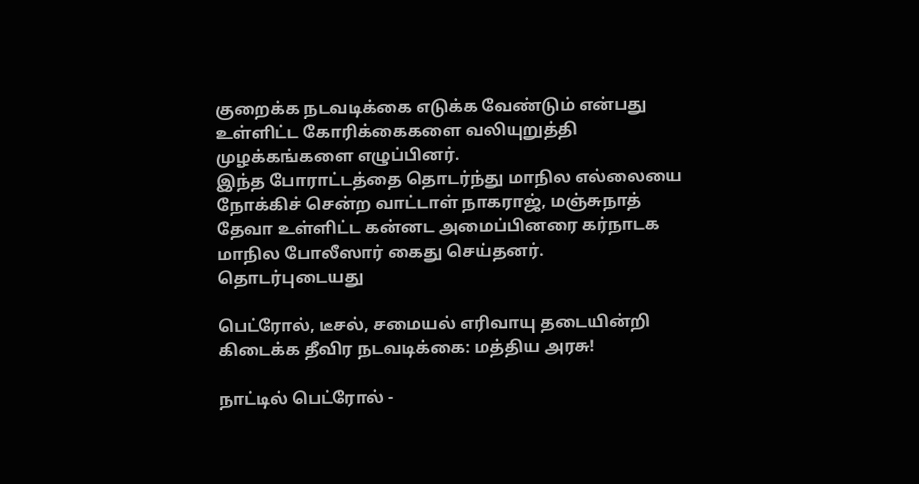குறைக்க நடவடிக்கை எடுக்க வேண்டும் என்பது உள்ளிட்ட கோரிக்கைகளை வலியுறுத்தி முழக்கங்களை எழுப்பினர்.
இந்த போராட்டத்தை தொடர்ந்து மாநில எல்லையை நோக்கிச் சென்ற வாட்டாள் நாகராஜ், மஞ்சுநாத் தேவா உள்ளிட்ட கன்னட அமைப்பினரை கர்நாடக மாநில போலீஸார் கைது செய்தனர்.
தொடர்புடையது

பெட்ரோல், டீசல், சமையல் எரிவாயு தடையின்றி கிடைக்க தீவிர நடவடிக்கை: மத்திய அரசு!

நாட்டில் பெட்ரோல் -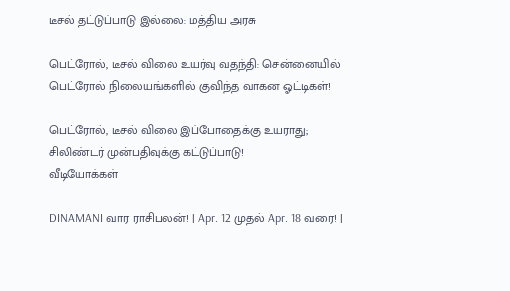டீசல் தட்டுப்பாடு இல்லை: மத்திய அரசு

பெட்ரோல், டீசல் விலை உயர்வு வதந்தி: சென்னையில் பெட்ரோல் நிலையங்களில் குவிந்த வாகன ஓட்டிகள்!

பெட்ரோல், டீசல் விலை இப்போதைக்கு உயராது; சிலிண்டர் முன்பதிவுக்கு கட்டுப்பாடு!
வீடியோக்கள்

DINAMANI வார ராசிபலன்! | Apr. 12 முதல் Apr. 18 வரை! |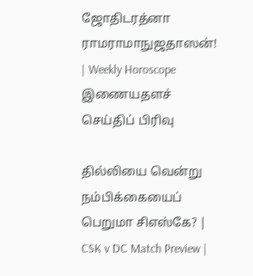ஜோதிடரத்னா ராமராமாநுஜதாஸன்! | Weekly Horoscope
இணையதளச் செய்திப் பிரிவு

தில்லியை வென்று நம்பிக்கையைப் பெறுமா சிஎஸ்கே? | CSK v DC Match Preview |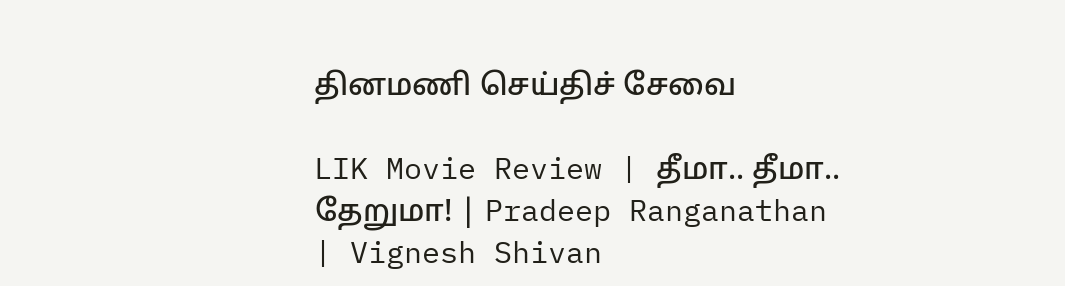தினமணி செய்திச் சேவை

LIK Movie Review | தீமா.. தீமா.. தேறுமா! | Pradeep Ranganathan | Vignesh Shivan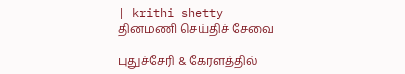| krithi shetty
தினமணி செய்திச் சேவை

புதுச்சேரி & கேரளத்தில்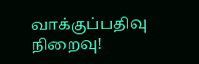வாக்குப்பதிவு நிறைவு!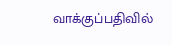வாக்குப்பதிவில்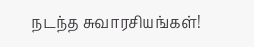நடந்த சுவாரசியங்கள்!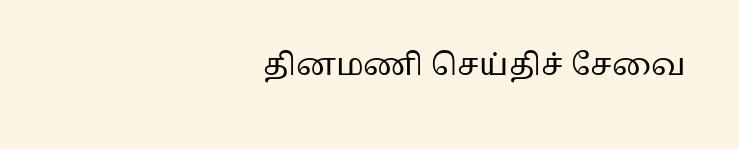தினமணி செய்திச் சேவை